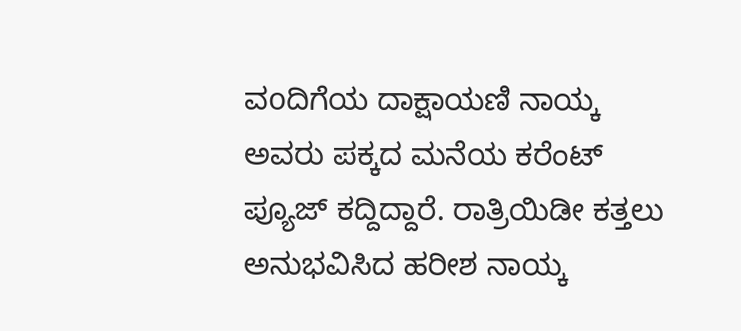ವoದಿಗೆಯ ದಾಕ್ಷಾಯಣಿ ನಾಯ್ಕ ಅವರು ಪಕ್ಕದ ಮನೆಯ ಕರೆಂಟ್ ಪ್ಯೂಜ್ ಕದ್ದಿದ್ದಾರೆ. ರಾತ್ರಿಯಿಡೀ ಕತ್ತಲು ಅನುಭವಿಸಿದ ಹರೀಶ ನಾಯ್ಕ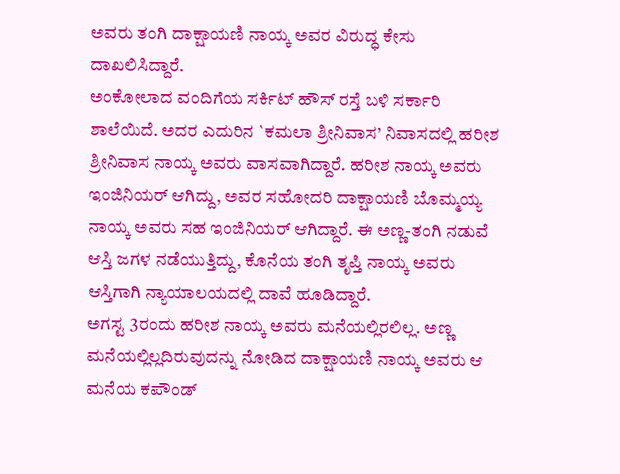ಅವರು ತಂಗಿ ದಾಕ್ಷಾಯಣಿ ನಾಯ್ಕ ಅವರ ವಿರುದ್ಧ ಕೇಸು ದಾಖಲಿಸಿದ್ದಾರೆ.
ಅಂಕೋಲಾದ ವಂದಿಗೆಯ ಸರ್ಕಿಟ್ ಹೌಸ್ ರಸ್ತೆ ಬಳಿ ಸರ್ಕಾರಿ ಶಾಲೆಯಿದೆ. ಅದರ ಎದುರಿನ `ಕಮಲಾ ಶ್ರೀನಿವಾಸ’ ನಿವಾಸದಲ್ಲಿ ಹರೀಶ ಶ್ರೀನಿವಾಸ ನಾಯ್ಕ ಅವರು ವಾಸವಾಗಿದ್ದಾರೆ. ಹರೀಶ ನಾಯ್ಕ ಅವರು ಇಂಜಿನಿಯರ್ ಆಗಿದ್ದು, ಅವರ ಸಹೋದರಿ ದಾಕ್ಷಾಯಣಿ ಬೊಮ್ಮಯ್ಯ ನಾಯ್ಕ ಅವರು ಸಹ ಇಂಜಿನಿಯರ್ ಆಗಿದ್ದಾರೆ. ಈ ಅಣ್ಣ-ತಂಗಿ ನಡುವೆ ಆಸ್ತಿ ಜಗಳ ನಡೆಯುತ್ತಿದ್ದು, ಕೊನೆಯ ತಂಗಿ ತೃಪ್ತಿ ನಾಯ್ಕ ಅವರು ಆಸ್ತಿಗಾಗಿ ನ್ಯಾಯಾಲಯದಲ್ಲಿ ದಾವೆ ಹೂಡಿದ್ದಾರೆ.
ಅಗಸ್ಟ 3ರಂದು ಹರೀಶ ನಾಯ್ಕ ಅವರು ಮನೆಯಲ್ಲಿರಲಿಲ್ಲ. ಅಣ್ಣ ಮನೆಯಲ್ಲಿಲ್ಲದಿರುವುದನ್ನು ನೋಡಿದ ದಾಕ್ಷಾಯಣಿ ನಾಯ್ಕ ಅವರು ಆ ಮನೆಯ ಕಪೌಂಡ್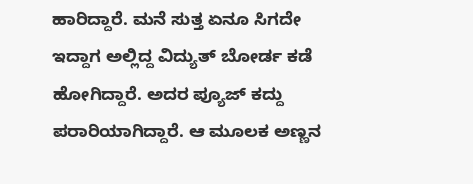ಹಾರಿದ್ದಾರೆ. ಮನೆ ಸುತ್ತ ಏನೂ ಸಿಗದೇ ಇದ್ದಾಗ ಅಲ್ಲಿದ್ದ ವಿದ್ಯುತ್ ಬೋರ್ಡ ಕಡೆ ಹೋಗಿದ್ದಾರೆ. ಅದರ ಪ್ಯೂಜ್ ಕದ್ದು ಪರಾರಿಯಾಗಿದ್ದಾರೆ. ಆ ಮೂಲಕ ಅಣ್ಣನ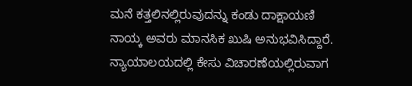ಮನೆ ಕತ್ತಲಿನಲ್ಲಿರುವುದನ್ನು ಕಂಡು ದಾಕ್ಷಾಯಣಿ ನಾಯ್ಕ ಅವರು ಮಾನಸಿಕ ಖುಷಿ ಅನುಭವಿಸಿದ್ದಾರೆ. ನ್ಯಾಯಾಲಯದಲ್ಲಿ ಕೇಸು ವಿಚಾರಣೆಯಲ್ಲಿರುವಾಗ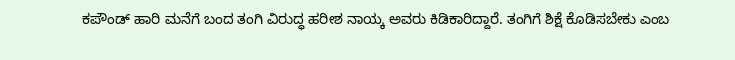ಕಪೌಂಡ್ ಹಾರಿ ಮನೆಗೆ ಬಂದ ತಂಗಿ ವಿರುದ್ಧ ಹರೀಶ ನಾಯ್ಕ ಅವರು ಕಿಡಿಕಾರಿದ್ದಾರೆ. ತಂಗಿಗೆ ಶಿಕ್ಷೆ ಕೊಡಿಸಬೇಕು ಎಂಬ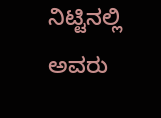ನಿಟ್ಟಿನಲ್ಲಿ ಅವರು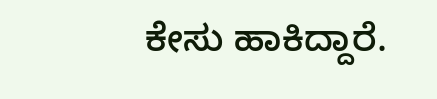ಕೇಸು ಹಾಕಿದ್ದಾರೆ.